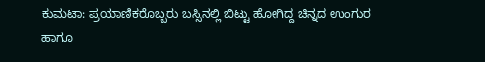ಕುಮಟಾ: ಪ್ರಯಾಣಿಕರೊಬ್ಬರು ಬಸ್ಸಿನಲ್ಲಿ ಬಿಟ್ಟು ಹೋಗಿದ್ದ ಚಿನ್ನದ ಉಂಗುರ ಹಾಗೂ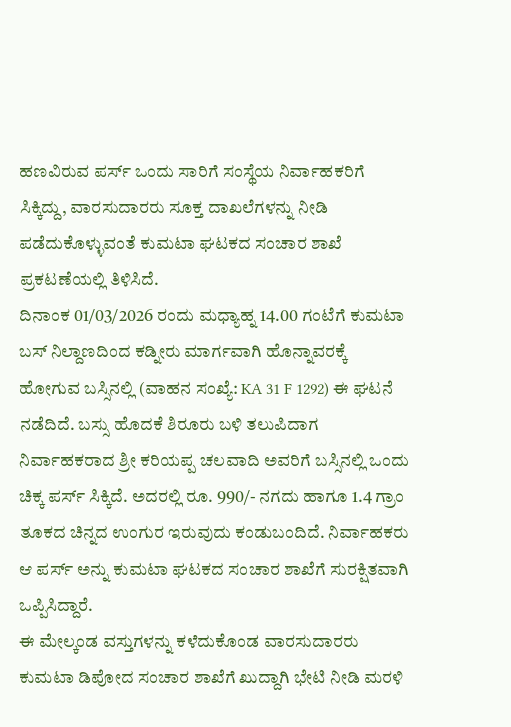ಹಣವಿರುವ ಪರ್ಸ್ ಒಂದು ಸಾರಿಗೆ ಸಂಸ್ಥೆಯ ನಿರ್ವಾಹಕರಿಗೆ ಸಿಕ್ಕಿದ್ದು, ವಾರಸುದಾರರು ಸೂಕ್ತ ದಾಖಲೆಗಳನ್ನು ನೀಡಿ ಪಡೆದುಕೊಳ್ಳುವಂತೆ ಕುಮಟಾ ಘಟಕದ ಸಂಚಾರ ಶಾಖೆ ಪ್ರಕಟಣೆಯಲ್ಲಿ ತಿಳಿಸಿದೆ.
ದಿನಾಂಕ 01/03/2026 ರಂದು ಮಧ್ಯಾಹ್ನ 14.00 ಗಂಟೆಗೆ ಕುಮಟಾ ಬಸ್ ನಿಲ್ದಾಣದಿಂದ ಕಡ್ನೀರು ಮಾರ್ಗವಾಗಿ ಹೊನ್ನಾವರಕ್ಕೆ ಹೋಗುವ ಬಸ್ಸಿನಲ್ಲಿ (ವಾಹನ ಸಂಖ್ಯೆ: KA 31 F 1292) ಈ ಘಟನೆ ನಡೆದಿದೆ. ಬಸ್ಸು ಹೊದಕೆ ಶಿರೂರು ಬಳಿ ತಲುಪಿದಾಗ ನಿರ್ವಾಹಕರಾದ ಶ್ರೀ ಕರಿಯಪ್ಪ ಚಲವಾದಿ ಅವರಿಗೆ ಬಸ್ಸಿನಲ್ಲಿ ಒಂದು ಚಿಕ್ಕ ಪರ್ಸ್ ಸಿಕ್ಕಿದೆ. ಅದರಲ್ಲಿ ರೂ. 990/- ನಗದು ಹಾಗೂ 1.4 ಗ್ರಾಂ ತೂಕದ ಚಿನ್ನದ ಉಂಗುರ ಇರುವುದು ಕಂಡುಬಂದಿದೆ. ನಿರ್ವಾಹಕರು ಆ ಪರ್ಸ್ ಅನ್ನು ಕುಮಟಾ ಘಟಕದ ಸಂಚಾರ ಶಾಖೆಗೆ ಸುರಕ್ಷಿತವಾಗಿ ಒಪ್ಪಿಸಿದ್ದಾರೆ.
ಈ ಮೇಲ್ಕಂಡ ವಸ್ತುಗಳನ್ನು ಕಳೆದುಕೊಂಡ ವಾರಸುದಾರರು ಕುಮಟಾ ಡಿಪೋದ ಸಂಚಾರ ಶಾಖೆಗೆ ಖುದ್ದಾಗಿ ಭೇಟಿ ನೀಡಿ ಮರಳಿ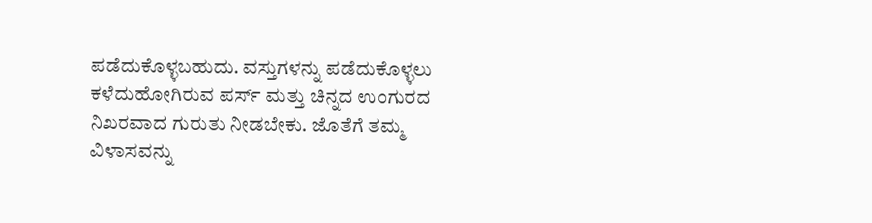ಪಡೆದುಕೊಳ್ಳಬಹುದು. ವಸ್ತುಗಳನ್ನು ಪಡೆದುಕೊಳ್ಳಲು ಕಳೆದುಹೋಗಿರುವ ಪರ್ಸ್ ಮತ್ತು ಚಿನ್ನದ ಉಂಗುರದ ನಿಖರವಾದ ಗುರುತು ನೀಡಬೇಕು. ಜೊತೆಗೆ ತಮ್ಮ ವಿಳಾಸವನ್ನು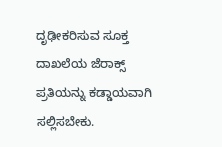ದೃಢೀಕರಿಸುವ ಸೂಕ್ತ ದಾಖಲೆಯ ಜೆರಾಕ್ಸ್ ಪ್ರತಿಯನ್ನು ಕಡ್ಡಾಯವಾಗಿ ಸಲ್ಲಿಸಬೇಕು.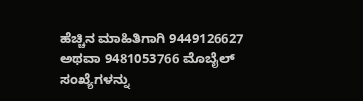ಹೆಚ್ಚಿನ ಮಾಹಿತಿಗಾಗಿ 9449126627 ಅಥವಾ 9481053766 ಮೊಬೈಲ್ ಸಂಖ್ಯೆಗಳನ್ನು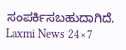ಸಂಪರ್ಕಿಸಬಹುದಾಗಿದೆ.
Laxmi News 24×7